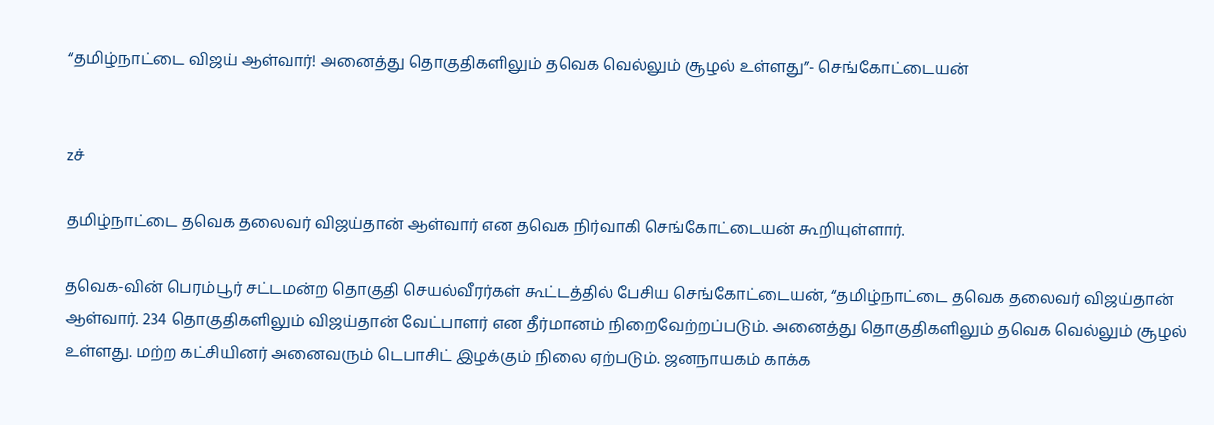“தமிழ்நாட்டை விஜய் ஆள்வார்! அனைத்து தொகுதிகளிலும் தவெக வெல்லும் சூழல் உள்ளது”- செங்கோட்டையன்


zச்

தமிழ்நாட்டை தவெக தலைவர் விஜய்தான் ஆள்வார் என தவெக நிர்வாகி செங்கோட்டையன் கூறியுள்ளார்.

தவெக-வின் பெரம்பூர் சட்டமன்ற தொகுதி செயல்வீரர்கள் கூட்டத்தில் பேசிய செங்கோட்டையன், “தமிழ்நாட்டை தவெக தலைவர் விஜய்தான் ஆள்வார். 234 தொகுதிகளிலும் விஜய்தான் வேட்பாளர் என தீர்மானம் நிறைவேற்றப்படும். அனைத்து தொகுதிகளிலும் தவெக வெல்லும் சூழல் உள்ளது. மற்ற கட்சியினர் அனைவரும் டெபாசிட் இழக்கும் நிலை ஏற்படும். ஜனநாயகம் காக்க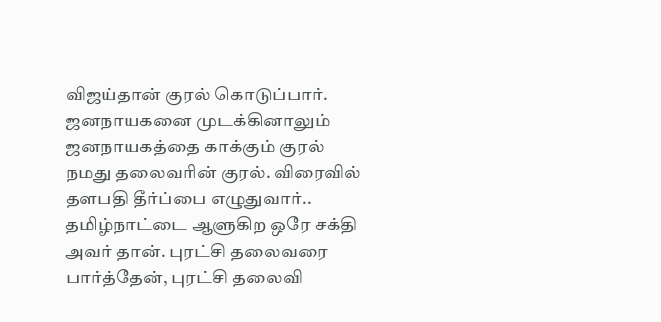விஜய்தான் குரல் கொடுப்பார். ஜனநாயகனை முடக்கினாலும் ஜனநாயகத்தை காக்கும் குரல் நமது தலைவரின் குரல். விரைவில் தளபதி தீர்ப்பை எழுதுவார்.. தமிழ்நாட்டை ஆளுகிற ஒரே சக்தி அவர் தான். புரட்சி தலைவரை பார்த்தேன், புரட்சி தலைவி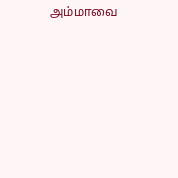அம்மாவை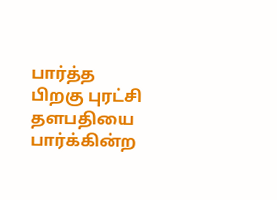பார்த்த பிறகு புரட்சி தளபதியை பார்க்கின்ற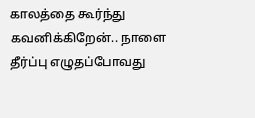காலத்தை கூர்ந்து கவனிக்கிறேன்.. நாளை தீர்ப்பு எழுதப்போவது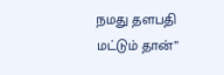நமது தளபதி மட்டும் தான்”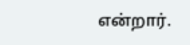என்றார்.